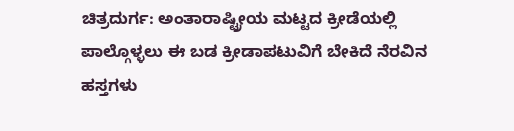ಚಿತ್ರದುರ್ಗ: ಅಂತಾರಾಷ್ಟ್ರೀಯ ಮಟ್ಟದ ಕ್ರೀಡೆಯಲ್ಲಿ ಪಾಲ್ಗೊಳ್ಳಲು ಈ ಬಡ ಕ್ರೀಡಾಪಟುವಿಗೆ ಬೇಕಿದೆ ನೆರವಿನ ಹಸ್ತಗಳು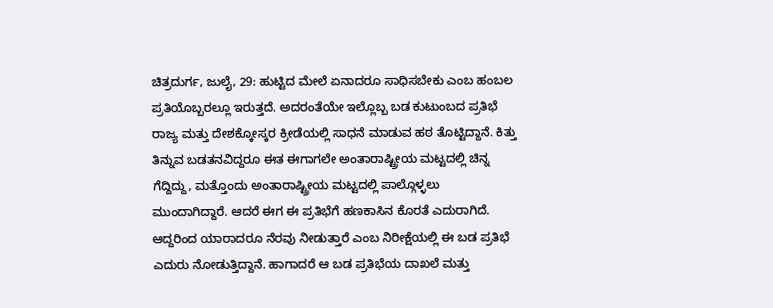ಚಿತ್ರದುರ್ಗ, ಜುಲೈ, 29: ಹುಟ್ಟಿದ ಮೇಲೆ ಏನಾದರೂ ಸಾಧಿಸಬೇಕು ಎಂಬ ಹಂಬಲ ಪ್ರತಿಯೊಬ್ಬರಲ್ಲೂ ಇರುತ್ತದೆ. ಅದರಂತೆಯೇ ಇಲ್ಲೊಬ್ಬ ಬಡ ಕುಟುಂಬದ ಪ್ರತಿಭೆ ರಾಜ್ಯ ಮತ್ತು ದೇಶಕ್ಕೋಸ್ಕರ ಕ್ರೀಡೆಯಲ್ಲಿ ಸಾಧನೆ ಮಾಡುವ ಹಠ ತೊಟ್ಟಿದ್ದಾನೆ. ಕಿತ್ತು ತಿನ್ನುವ ಬಡತನವಿದ್ದರೂ ಈತ ಈಗಾಗಲೇ ಅಂತಾರಾಷ್ಟ್ರೀಯ ಮಟ್ಟದಲ್ಲಿ ಚಿನ್ನ ಗೆದ್ದಿದ್ದು, ಮತ್ತೊಂದು ಅಂತಾರಾಷ್ಟ್ರೀಯ ಮಟ್ಟದಲ್ಲಿ ಪಾಲ್ಗೊಳ್ಳಲು ಮುಂದಾಗಿದ್ದಾರೆ. ಆದರೆ ಈಗ ಈ ಪ್ರತಿಭೆಗೆ ಹಣಕಾಸಿನ ಕೊರತೆ ಎದುರಾಗಿದೆ.
ಆದ್ದರಿಂದ ಯಾರಾದರೂ ನೆರವು ನೀಡುತ್ತಾರೆ ಎಂಬ ನಿರೀಕ್ಷೆಯಲ್ಲಿ ಈ ಬಡ ಪ್ರತಿಭೆ ಎದುರು ನೋಡುತ್ತಿದ್ದಾನೆ. ಹಾಗಾದರೆ ಆ ಬಡ ಪ್ರತಿಭೆಯ ದಾಖಲೆ ಮತ್ತು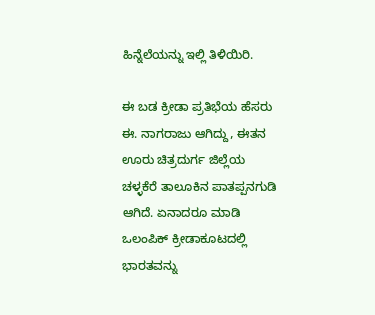ಹಿನ್ನೆಲೆಯನ್ನು ಇಲ್ಲಿ ತಿಳಿಯಿರಿ.

ಈ ಬಡ ಕ್ರೀಡಾ ಪ್ರತಿಭೆಯ ಹೆಸರು ಈ. ನಾಗರಾಜು ಆಗಿದ್ದು, ಈತನ ಊರು ಚಿತ್ರದುರ್ಗ ಜಿಲ್ಲೆಯ ಚಳ್ಳಕೆರೆ ತಾಲೂಕಿನ ಪಾತಪ್ಪನಗುಡಿ ಆಗಿದೆ. ಏನಾದರೂ ಮಾಡಿ ಒಲಂಪಿಕ್ ಕ್ರೀಡಾಕೂಟದಲ್ಲಿ ಭಾರತವನ್ನು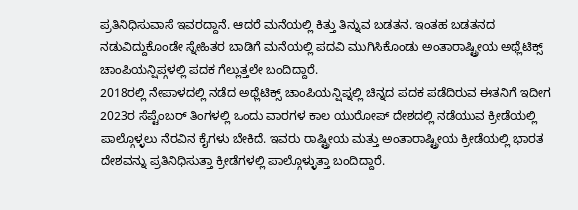ಪ್ರತಿನಿಧಿಸುವಾಸೆ ಇವರದ್ದಾನೆ. ಆದರೆ ಮನೆಯಲ್ಲಿ ಕಿತ್ತು ತಿನ್ನುವ ಬಡತನ. ಇಂತಹ ಬಡತನದ ನಡುವಿದ್ದುಕೊಂಡೇ ಸ್ನೇಹಿತರ ಬಾಡಿಗೆ ಮನೆಯಲ್ಲಿ ಪದವಿ ಮುಗಿಸಿಕೊಂಡು ಅಂತಾರಾಷ್ಟ್ರೀಯ ಅಥ್ಲೆಟಿಕ್ಸ್ ಚಾಂಪಿಯನ್ಷಿಪ್ಗಳಲ್ಲಿ ಪದಕ ಗೆಲ್ಲುತ್ತಲೇ ಬಂದಿದ್ದಾರೆ.
2018ರಲ್ಲಿ ನೇಪಾಳದಲ್ಲಿ ನಡೆದ ಅಥ್ಲೆಟಿಕ್ಸ್ ಚಾಂಪಿಯನ್ಷಿಪ್ನಲ್ಲಿ ಚಿನ್ನದ ಪದಕ ಪಡೆದಿರುವ ಈತನಿಗೆ ಇದೀಗ 2023ರ ಸೆಪ್ಟೆಂಬರ್ ತಿಂಗಳಲ್ಲಿ ಒಂದು ವಾರಗಳ ಕಾಲ ಯುರೋಪ್ ದೇಶದಲ್ಲಿ ನಡೆಯುವ ಕ್ರೀಡೆಯಲ್ಲಿ ಪಾಲ್ಗೊಳ್ಳಲು ನೆರವಿನ ಕೈಗಳು ಬೇಕಿದೆ. ಇವರು ರಾಷ್ಟ್ರೀಯ ಮತ್ತು ಅಂತಾರಾಷ್ಟ್ರೀಯ ಕ್ರೀಡೆಯಲ್ಲಿ ಭಾರತ ದೇಶವನ್ನು ಪ್ರತಿನಿಧಿಸುತ್ತಾ ಕ್ರೀಡೆಗಳಲ್ಲಿ ಪಾಲ್ಗೊಳ್ಳುತ್ತಾ ಬಂದಿದ್ದಾರೆ.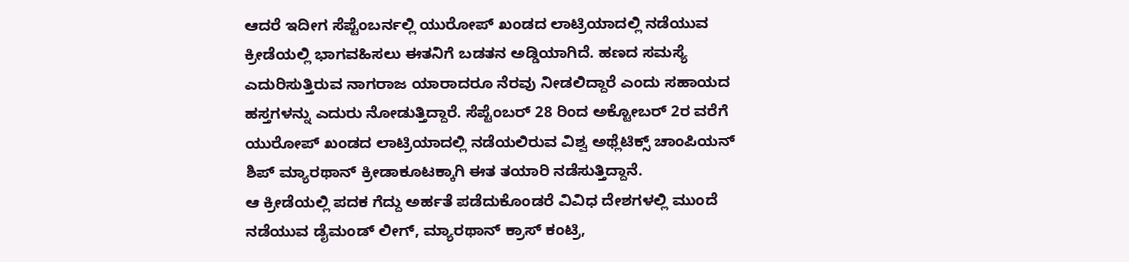ಆದರೆ ಇದೀಗ ಸೆಪ್ಟೆಂಬರ್ನಲ್ಲಿ ಯುರೋಪ್ ಖಂಡದ ಲಾಟ್ರಿಯಾದಲ್ಲಿ ನಡೆಯುವ ಕ್ರೀಡೆಯಲ್ಲಿ ಭಾಗವಹಿಸಲು ಈತನಿಗೆ ಬಡತನ ಅಡ್ಡಿಯಾಗಿದೆ. ಹಣದ ಸಮಸ್ಯೆ ಎದುರಿಸುತ್ತಿರುವ ನಾಗರಾಜ ಯಾರಾದರೂ ನೆರವು ನೀಡಲಿದ್ದಾರೆ ಎಂದು ಸಹಾಯದ ಹಸ್ತಗಳನ್ನು ಎದುರು ನೋಡುತ್ತಿದ್ದಾರೆ. ಸೆಪ್ಟೆಂಬರ್ 28 ರಿಂದ ಅಕ್ಟೋಬರ್ 2ರ ವರೆಗೆ ಯುರೋಪ್ ಖಂಡದ ಲಾಟ್ರಿಯಾದಲ್ಲಿ ನಡೆಯಲಿರುವ ವಿಶ್ವ ಅಥ್ಲೆಟಿಕ್ಸ್ ಚಾಂಪಿಯನ್ ಶಿಪ್ ಮ್ಯಾರಥಾನ್ ಕ್ರೀಡಾಕೂಟಕ್ಕಾಗಿ ಈತ ತಯಾರಿ ನಡೆಸುತ್ತಿದ್ದಾನೆ.
ಆ ಕ್ರೀಡೆಯಲ್ಲಿ ಪದಕ ಗೆದ್ದು ಅರ್ಹತೆ ಪಡೆದುಕೊಂಡರೆ ವಿವಿಧ ದೇಶಗಳಲ್ಲಿ ಮುಂದೆ ನಡೆಯುವ ಡೈಮಂಡ್ ಲೀಗ್, ಮ್ಯಾರಥಾನ್ ಕ್ರಾಸ್ ಕಂಟ್ರಿ,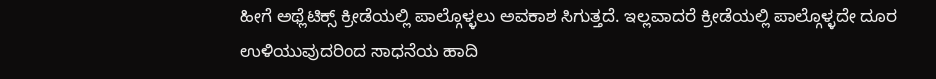ಹೀಗೆ ಅಥ್ಲೆಟಿಕ್ಸ್ ಕ್ರೀಡೆಯಲ್ಲಿ ಪಾಲ್ಗೊಳ್ಳಲು ಅವಕಾಶ ಸಿಗುತ್ತದೆ. ಇಲ್ಲವಾದರೆ ಕ್ರೀಡೆಯಲ್ಲಿ ಪಾಲ್ಗೊಳ್ಳದೇ ದೂರ ಉಳಿಯುವುದರಿಂದ ಸಾಧನೆಯ ಹಾದಿ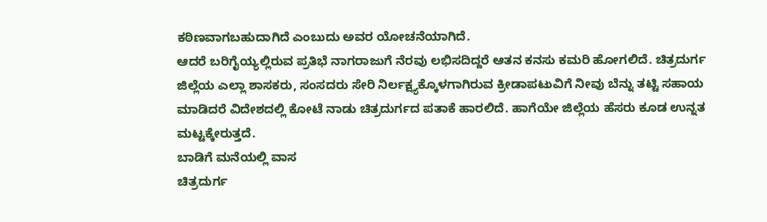ಕಠಿಣವಾಗಬಹುದಾಗಿದೆ ಎಂಬುದು ಅವರ ಯೋಚನೆಯಾಗಿದೆ.
ಆದರೆ ಬರಿಗೈಯ್ಯಲ್ಲಿರುವ ಪ್ರತಿಭೆ ನಾಗರಾಜುಗೆ ನೆರವು ಲಭಿಸದಿದ್ದರೆ ಆತನ ಕನಸು ಕಮರಿ ಹೋಗಲಿದೆ. ಚಿತ್ರದುರ್ಗ ಜಿಲ್ಲೆಯ ಎಲ್ಲಾ ಶಾಸಕರು, ಸಂಸದರು ಸೇರಿ ನಿರ್ಲಕ್ಷ್ಯಕ್ಕೊಳಗಾಗಿರುವ ಕ್ರೀಡಾಪಟುವಿಗೆ ನೀವು ಬೆನ್ನು ತಟ್ಟಿ ಸಹಾಯ ಮಾಡಿದರೆ ವಿದೇಶದಲ್ಲಿ ಕೋಟೆ ನಾಡು ಚಿತ್ರದುರ್ಗದ ಪತಾಕೆ ಹಾರಲಿದೆ. ಹಾಗೆಯೇ ಜಿಲ್ಲೆಯ ಹೆಸರು ಕೂಡ ಉನ್ನತ ಮಟ್ಟಕ್ಕೇರುತ್ತದೆ.
ಬಾಡಿಗೆ ಮನೆಯಲ್ಲಿ ವಾಸ
ಚಿತ್ರದುರ್ಗ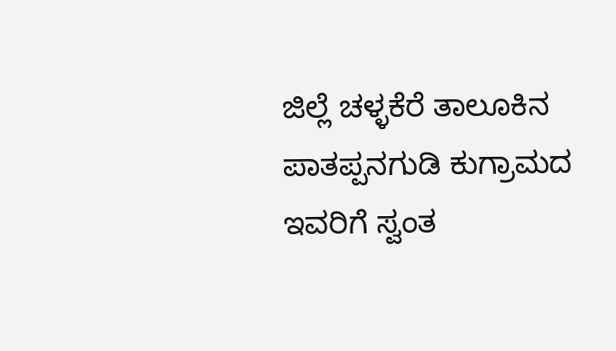ಜಿಲ್ಲೆ ಚಳ್ಳಕೆರೆ ತಾಲೂಕಿನ ಪಾತಪ್ಪನಗುಡಿ ಕುಗ್ರಾಮದ ಇವರಿಗೆ ಸ್ವಂತ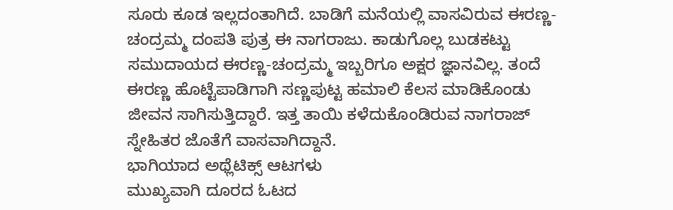ಸೂರು ಕೂಡ ಇಲ್ಲದಂತಾಗಿದೆ. ಬಾಡಿಗೆ ಮನೆಯಲ್ಲಿ ವಾಸವಿರುವ ಈರಣ್ಣ-ಚಂದ್ರಮ್ಮ ದಂಪತಿ ಪುತ್ರ ಈ ನಾಗರಾಜು. ಕಾಡುಗೊಲ್ಲ ಬುಡಕಟ್ಟು ಸಮುದಾಯದ ಈರಣ್ಣ-ಚಂದ್ರಮ್ಮ ಇಬ್ಬರಿಗೂ ಅಕ್ಷರ ಜ್ಞಾನವಿಲ್ಲ. ತಂದೆ ಈರಣ್ಣ ಹೊಟ್ಟೆಪಾಡಿಗಾಗಿ ಸಣ್ಣಪುಟ್ಟ ಹಮಾಲಿ ಕೆಲಸ ಮಾಡಿಕೊಂಡು ಜೀವನ ಸಾಗಿಸುತ್ತಿದ್ದಾರೆ. ಇತ್ತ ತಾಯಿ ಕಳೆದುಕೊಂಡಿರುವ ನಾಗರಾಜ್ ಸ್ನೇಹಿತರ ಜೊತೆಗೆ ವಾಸವಾಗಿದ್ದಾನೆ.
ಭಾಗಿಯಾದ ಅಥ್ಲೆಟಿಕ್ಸ್ ಆಟಗಳು
ಮುಖ್ಯವಾಗಿ ದೂರದ ಓಟದ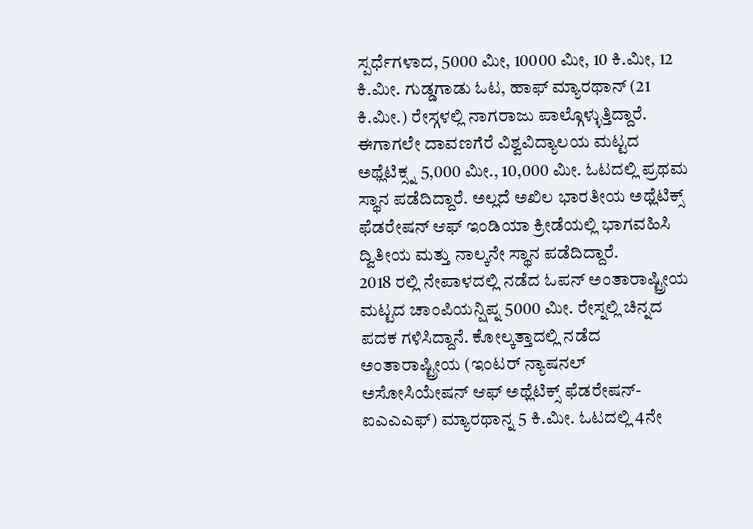ಸ್ಪರ್ಧೆಗಳಾದ, 5000 ಮೀ, 10000 ಮೀ, 10 ಕಿ.ಮೀ, 12 ಕಿ.ಮೀ. ಗುಡ್ಡಗಾಡು ಓಟ, ಹಾಫ್ ಮ್ಯಾರಥಾನ್ (21 ಕಿ.ಮೀ.) ರೇಸ್ಗಳಲ್ಲಿ ನಾಗರಾಜು ಪಾಲ್ಗೊಳ್ಳುತ್ತಿದ್ದಾರೆ. ಈಗಾಗಲೇ ದಾವಣಗೆರೆ ವಿಶ್ವವಿದ್ಯಾಲಯ ಮಟ್ಟದ ಅಥ್ಲೆಟಿಕ್ಸ್ನ 5,000 ಮೀ., 10,000 ಮೀ. ಓಟದಲ್ಲಿ ಪ್ರಥಮ ಸ್ಥಾನ ಪಡೆದಿದ್ದಾರೆ. ಅಲ್ಲದೆ ಅಖಿಲ ಭಾರತೀಯ ಅಥ್ಲೆಟಿಕ್ಸ್ ಫೆಡರೇಷನ್ ಆಫ್ ಇಂಡಿಯಾ ಕ್ರೀಡೆಯಲ್ಲಿ ಭಾಗವಹಿಸಿ ದ್ವಿತೀಯ ಮತ್ತು ನಾಲ್ಕನೇ ಸ್ಥಾನ ಪಡೆದಿದ್ದಾರೆ.
2018 ರಲ್ಲಿ ನೇಪಾಳದಲ್ಲಿ ನಡೆದ ಓಪನ್ ಅಂತಾರಾಷ್ಟ್ರೀಯ ಮಟ್ಟದ ಚಾಂಪಿಯನ್ಷಿಪ್ನ 5000 ಮೀ. ರೇಸ್ನಲ್ಲಿ ಚಿನ್ನದ ಪದಕ ಗಳಿಸಿದ್ದಾನೆ. ಕೋಲ್ಕತ್ತಾದಲ್ಲಿ ನಡೆದ ಅಂತಾರಾಷ್ಟ್ರೀಯ (ಇಂಟರ್ ನ್ಯಾಷನಲ್ ಅಸೋಸಿಯೇಷನ್ ಆಫ್ ಅಥ್ಲೆಟಿಕ್ಸ್ ಫೆಡರೇಷನ್-ಐಎಎಎಫ್) ಮ್ಯಾರಥಾನ್ನ 5 ಕಿ.ಮೀ. ಓಟದಲ್ಲಿ 4ನೇ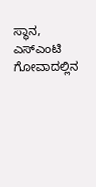ಸ್ಥಾನ, ಎಸ್ಎಂಟಿ ಗೋವಾದಲ್ಲಿನ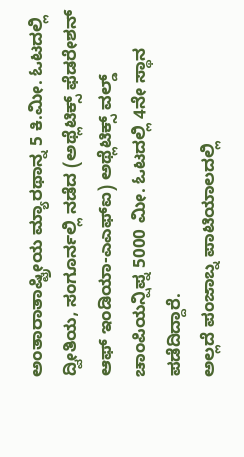ಅಂತಾರಾತಾಷ್ಟ್ರೀಯ ಮ್ಯಾರಥಾನ್ನ 5 ಕಿ.ಮೀ. ಓಟದಲ್ಲಿ ದ್ವೀತಿಯ, ಸಂಗೂರ್ನಲ್ಲಿ ನಡೆದ (ಅಥ್ಲೆಟಿಕ್ಸ್ ಫೆಡರೇಶನ್ ಆಫ್ ಇಂಡಿಯಾ-ಎಎಫ್ಐ) ಅಥ್ಲೆಟಿಕ್ಸ್ ವಲ್ಡ್ ಚಾಂಪಿಯನ್ಷಿಪ್ನ 5000 ಮೀ. ಓಟದಲ್ಲಿ 4ನೇ ಸ್ಥಾನ ಪಡೆದಿದ್ದಾರೆ.
ಅಲ್ಲದೆ ಪಂಜಾಬ್ನ ಪಾಟಿಯಾಲದಲ್ಲಿ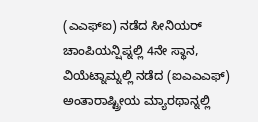(ಎಎಫ್ಐ) ನಡೆದ ಸೀನಿಯರ್ ಚಾಂಪಿಯನ್ಷಿಪ್ನಲ್ಲಿ 4ನೇ ಸ್ಥಾನ, ವಿಯೆಟ್ನಾಮ್ನಲ್ಲಿ ನಡೆದ (ಐಎಎಎಫ್) ಅಂತಾರಾಷ್ಟ್ರೀಯ ಮ್ಯಾರಥಾನ್ನಲ್ಲಿ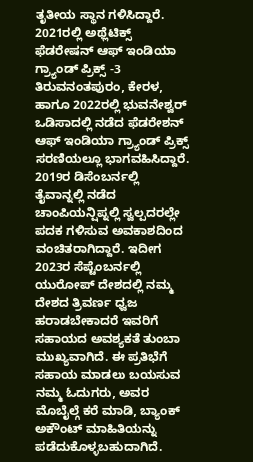ತೃತೀಯ ಸ್ಥಾನ ಗಳಿಸಿದ್ದಾರೆ. 2021ರಲ್ಲಿ ಅಥ್ಲೆಟಿಕ್ಸ್ ಫೆಡರೇಷನ್ ಆಫ್ ಇಂಡಿಯಾ ಗ್ರ್ಯಾಂಡ್ ಪ್ರಿಕ್ಸ್ -3 ತಿರುವನಂತಪುರಂ, ಕೇರಳ, ಹಾಗೂ 2022ರಲ್ಲಿ ಭುವನೇಶ್ವರ್ ಒಡಿಸಾದಲ್ಲಿ ನಡೆದ ಫೆಡರೇಶನ್ ಆಫ್ ಇಂಡಿಯಾ ಗ್ರ್ಯಾಂಡ್ ಪ್ರಿಕ್ಸ್ ಸರಣಿಯಲ್ಲೂ ಭಾಗವಹಿಸಿದ್ದಾರೆ.
2019ರ ಡಿಸೆಂಬರ್ನಲ್ಲಿ ತೈವಾನ್ನಲ್ಲಿ ನಡೆದ ಚಾಂಪಿಯನ್ಷಿಪ್ನಲ್ಲಿ ಸ್ವಲ್ಪದರಲ್ಲೇ ಪದಕ ಗಳಿಸುವ ಅವಕಾಶದಿಂದ ವಂಚಿತರಾಗಿದ್ದಾರೆ. ಇದೀಗ 2023ರ ಸೆಪ್ಟೆಂಬರ್ನಲ್ಲಿ ಯುರೋಪ್ ದೇಶದಲ್ಲಿ ನಮ್ಮ ದೇಶದ ತ್ರಿವರ್ಣ ಧ್ವಜ ಹರಾಡಬೇಕಾದರೆ ಇವರಿಗೆ ಸಹಾಯದ ಅವಶ್ಯಕತೆ ತುಂಬಾ ಮುಖ್ಯವಾಗಿದೆ. ಈ ಪ್ರತಿಭೆಗೆ ಸಹಾಯ ಮಾಡಲು ಬಯಸುವ ನಮ್ಮ ಓದುಗರು, ಅವರ ಮೊಬೈಲ್ಗೆ ಕರೆ ಮಾಡಿ, ಬ್ಯಾಂಕ್ ಅಕೌಂಟ್ ಮಾಹಿತಿಯನ್ನು ಪಡೆದುಕೊಳ್ಳಬಹುದಾಗಿದೆ.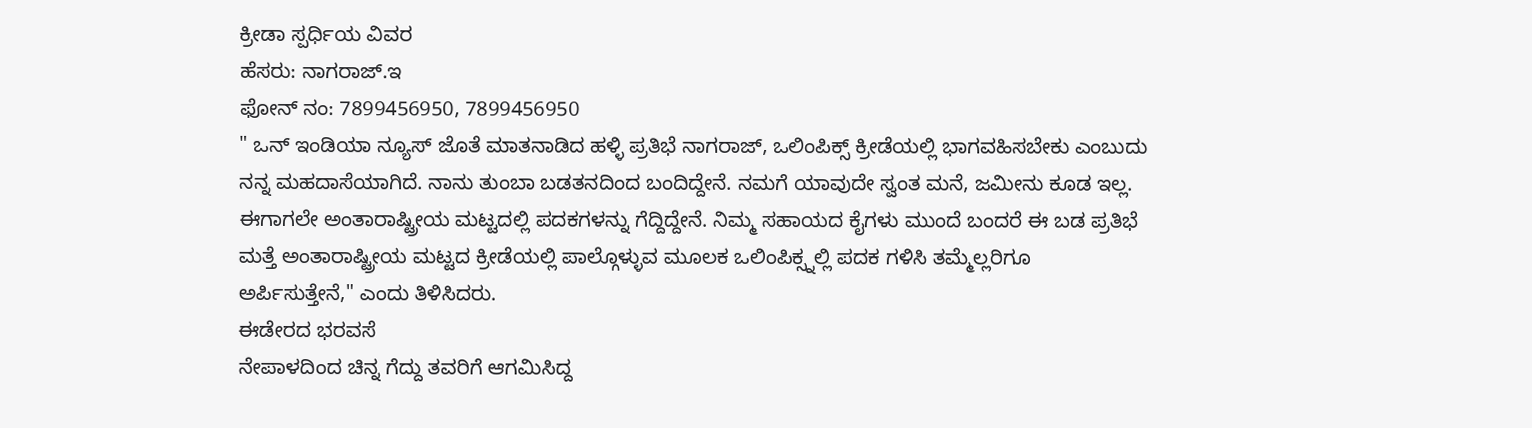ಕ್ರೀಡಾ ಸ್ಪರ್ಧಿಯ ವಿವರ
ಹೆಸರು: ನಾಗರಾಜ್.ಇ
ಫೋನ್ ನಂ: 7899456950, 7899456950
" ಒನ್ ಇಂಡಿಯಾ ನ್ಯೂಸ್ ಜೊತೆ ಮಾತನಾಡಿದ ಹಳ್ಳಿ ಪ್ರತಿಭೆ ನಾಗರಾಜ್, ಒಲಿಂಪಿಕ್ಸ್ ಕ್ರೀಡೆಯಲ್ಲಿ ಭಾಗವಹಿಸಬೇಕು ಎಂಬುದು ನನ್ನ ಮಹದಾಸೆಯಾಗಿದೆ. ನಾನು ತುಂಬಾ ಬಡತನದಿಂದ ಬಂದಿದ್ದೇನೆ. ನಮಗೆ ಯಾವುದೇ ಸ್ವಂತ ಮನೆ, ಜಮೀನು ಕೂಡ ಇಲ್ಲ. ಈಗಾಗಲೇ ಅಂತಾರಾಷ್ಟ್ರೀಯ ಮಟ್ಟದಲ್ಲಿ ಪದಕಗಳನ್ನು ಗೆದ್ದಿದ್ದೇನೆ. ನಿಮ್ಮ ಸಹಾಯದ ಕೈಗಳು ಮುಂದೆ ಬಂದರೆ ಈ ಬಡ ಪ್ರತಿಭೆ ಮತ್ತೆ ಅಂತಾರಾಷ್ಟ್ರೀಯ ಮಟ್ಟದ ಕ್ರೀಡೆಯಲ್ಲಿ ಪಾಲ್ಗೊಳ್ಳುವ ಮೂಲಕ ಒಲಿಂಪಿಕ್ಸ್ನಲ್ಲಿ ಪದಕ ಗಳಿಸಿ ತಮ್ಮೆಲ್ಲರಿಗೂ ಅರ್ಪಿಸುತ್ತೇನೆ," ಎಂದು ತಿಳಿಸಿದರು.
ಈಡೇರದ ಭರವಸೆ
ನೇಪಾಳದಿಂದ ಚಿನ್ನ ಗೆದ್ದು ತವರಿಗೆ ಆಗಮಿಸಿದ್ದ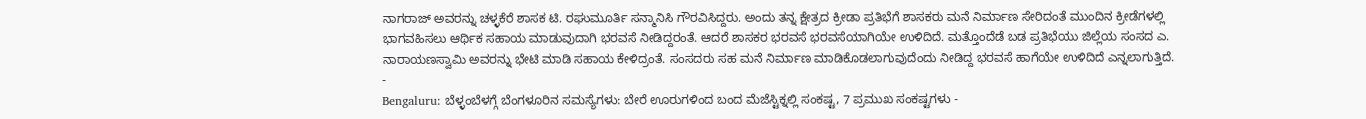ನಾಗರಾಜ್ ಅವರನ್ನು ಚಳ್ಳಕೆರೆ ಶಾಸಕ ಟಿ. ರಘುಮೂರ್ತಿ ಸನ್ಮಾನಿಸಿ ಗೌರವಿಸಿದ್ದರು. ಅಂದು ತನ್ನ ಕ್ಷೇತ್ರದ ಕ್ರೀಡಾ ಪ್ರತಿಭೆಗೆ ಶಾಸಕರು ಮನೆ ನಿರ್ಮಾಣ ಸೇರಿದಂತೆ ಮುಂದಿನ ಕ್ರೀಡೆಗಳಲ್ಲಿ ಭಾಗವಹಿಸಲು ಆರ್ಥಿಕ ಸಹಾಯ ಮಾಡುವುದಾಗಿ ಭರವಸೆ ನೀಡಿದ್ದರಂತೆ. ಆದರೆ ಶಾಸಕರ ಭರವಸೆ ಭರವಸೆಯಾಗಿಯೇ ಉಳಿದಿದೆ. ಮತ್ತೊಂದೆಡೆ ಬಡ ಪ್ರತಿಭೆಯು ಜಿಲ್ಲೆಯ ಸಂಸದ ಎ. ನಾರಾಯಣಸ್ವಾಮಿ ಅವರನ್ನು ಭೇಟಿ ಮಾಡಿ ಸಹಾಯ ಕೇಳಿದ್ರಂತೆ. ಸಂಸದರು ಸಹ ಮನೆ ನಿರ್ಮಾಣ ಮಾಡಿಕೊಡಲಾಗುವುದೆಂದು ನೀಡಿದ್ದ ಭರವಸೆ ಹಾಗೆಯೇ ಉಳಿದಿದೆ ಎನ್ನಲಾಗುತ್ತಿದೆ.
-
Bengaluru: ಬೆಳ್ಳಂಬೆಳಗ್ಗೆ ಬೆಂಗಳೂರಿನ ಸಮಸ್ಯೆಗಳು: ಬೇರೆ ಊರುಗಳಿಂದ ಬಂದ ಮೆಜೆಸ್ಟಿಕ್ನಲ್ಲಿ ಸಂಕಷ್ಟ, 7 ಪ್ರಮುಖ ಸಂಕಷ್ಟಗಳು -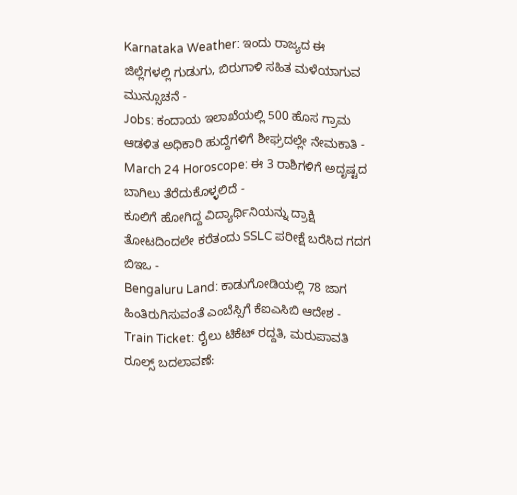Karnataka Weather: ಇಂದು ರಾಜ್ಯದ ಈ ಜಿಲ್ಲೆಗಳಲ್ಲಿ ಗುಡುಗು, ಬಿರುಗಾಳಿ ಸಹಿತ ಮಳೆಯಾಗುವ ಮುನ್ಸೂಚನೆ -
Jobs: ಕಂದಾಯ ಇಲಾಖೆಯಲ್ಲಿ 500 ಹೊಸ ಗ್ರಾಮ ಆಡಳಿತ ಅಧಿಕಾರಿ ಹುದ್ದೆಗಳಿಗೆ ಶೀಘ್ರದಲ್ಲೇ ನೇಮಕಾತಿ -
March 24 Horoscope: ಈ 3 ರಾಶಿಗಳಿಗೆ ಅದೃಷ್ಟದ ಬಾಗಿಲು ತೆರೆದುಕೊಳ್ಳಲಿದೆ -
ಕೂಲಿಗೆ ಹೋಗಿದ್ದ ವಿದ್ಯಾರ್ಥಿನಿಯನ್ನು ದ್ರಾಕ್ಷಿ ತೋಟದಿಂದಲೇ ಕರೆತಂದು SSLC ಪರೀಕ್ಷೆ ಬರೆಸಿದ ಗದಗ ಬಿಇಒ -
Bengaluru Land: ಕಾಡುಗೋಡಿಯಲ್ಲಿ 78 ಜಾಗ ಹಿಂತಿರುಗಿಸುವಂತೆ ಎಂಬೆಸ್ಸಿಗೆ ಕೆಐಎಸಿಬಿ ಆದೇಶ -
Train Ticket: ರೈಲು ಟಿಕೆಟ್ ರದ್ದತಿ, ಮರುಪಾವತಿ ರೂಲ್ಸ್ ಬದಲಾವಣೆ: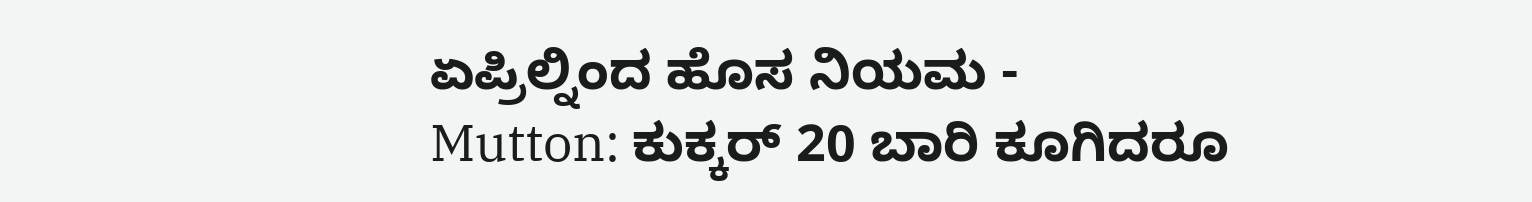ಏಪ್ರಿಲ್ನಿಂದ ಹೊಸ ನಿಯಮ -
Mutton: ಕುಕ್ಕರ್ 20 ಬಾರಿ ಕೂಗಿದರೂ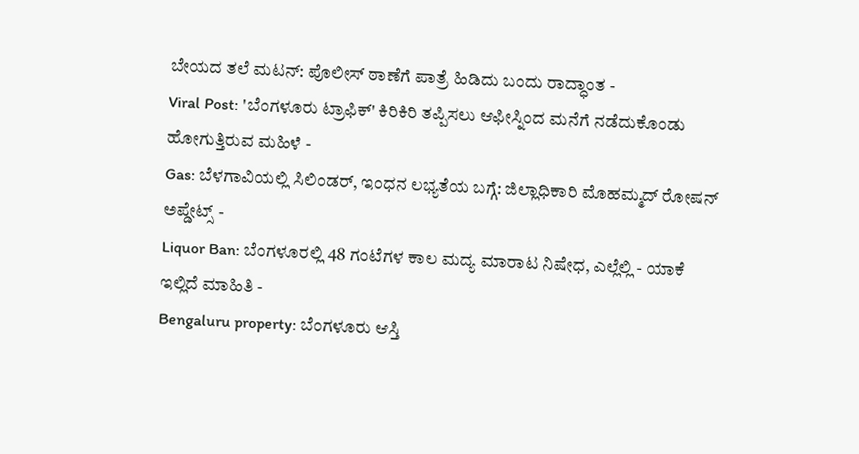ಬೇಯದ ತಲೆ ಮಟನ್: ಪೊಲೀಸ್ ಠಾಣೆಗೆ ಪಾತ್ರೆ ಹಿಡಿದು ಬಂದು ರಾದ್ಧಾಂತ -
Viral Post: 'ಬೆಂಗಳೂರು ಟ್ರಾಫಿಕ್' ಕಿರಿಕಿರಿ ತಪ್ಪಿಸಲು ಆಫೀಸ್ನಿಂದ ಮನೆಗೆ ನಡೆದುಕೊಂಡು ಹೋಗುತ್ತಿರುವ ಮಹಿಳೆ -
Gas: ಬೆಳಗಾವಿಯಲ್ಲಿ ಸಿಲಿಂಡರ್, ಇಂಧನ ಲಭ್ಯತೆಯ ಬಗ್ಗೆ: ಜಿಲ್ಲಾಧಿಕಾರಿ ಮೊಹಮ್ಮದ್ ರೋಷನ್ ಅಪ್ಡೇಟ್ಸ್ -
Liquor Ban: ಬೆಂಗಳೂರಲ್ಲಿ 48 ಗಂಟೆಗಳ ಕಾಲ ಮದ್ಯ ಮಾರಾಟ ನಿಷೇಧ, ಎಲ್ಲೆಲ್ಲಿ - ಯಾಕೆ ಇಲ್ಲಿದೆ ಮಾಹಿತಿ -
Bengaluru property: ಬೆಂಗಳೂರು ಆಸ್ತಿ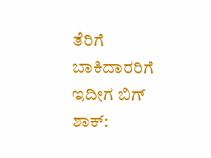ತೆರಿಗೆ ಬಾಕಿದಾರರಿಗೆ ಇದೀಗ ಬಿಗ್ ಶಾಕ್: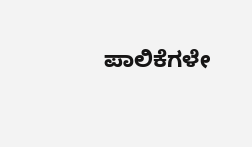ಪಾಲಿಕೆಗಳೇ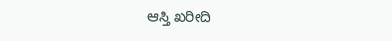ಆಸ್ತಿ ಖರೀದಿ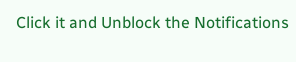Click it and Unblock the Notifications